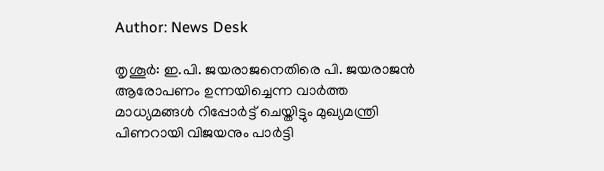Author: News Desk

തൃശൂര്‍: ഇ.പി. ജയരാജനെതിരെ പി. ജയരാജന്‍ ആരോപണം ഉന്നയിച്ചെന്ന വാര്‍ത്ത മാധ്യമങ്ങൾ റിപ്പോർട്ട് ചെയ്തിട്ടും മുഖ്യമന്ത്രി പിണറായി വിജയനും പാർട്ടി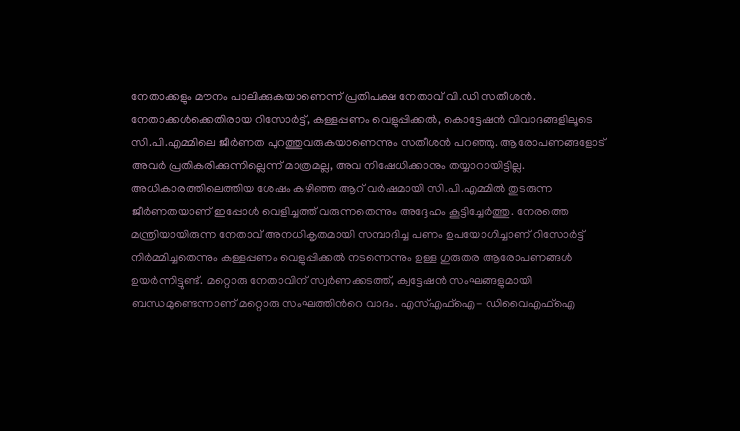നേതാക്കളും മൗനം പാലിക്കുകയാണെന്ന് പ്രതിപക്ഷ നേതാവ് വി.ഡി സതീശൻ. നേതാക്കള്‍ക്കെതിരായ റിസോര്‍ട്ട്, കള്ളപ്പണം വെളുപ്പിക്കല്‍, കൊട്ടേഷന്‍ വിവാദങ്ങളിലൂടെ സി.പി.എമ്മിലെ ജീർണത പുറത്തുവരുകയാണെന്നും സതീശൻ പറഞ്ഞു. ആരോപണങ്ങളോട് അവർ പ്രതികരിക്കുന്നില്ലെന്ന് മാത്രമല്ല, അവ നിഷേധിക്കാനും തയ്യാറായിട്ടില്ല. അധികാരത്തിലെത്തിയ ശേഷം കഴിഞ്ഞ ആറ് വർഷമായി സി.പി.എമ്മിൽ തുടരുന്ന ജീർണതയാണ് ഇപ്പോൾ വെളിച്ചത്ത് വരുന്നതെന്നും അദ്ദേഹം കൂട്ടിച്ചേർത്തു. നേരത്തെ മന്ത്രിയായിരുന്ന നേതാവ് അനധികൃതമായി സമ്പാദിച്ച പണം ഉപയോഗിച്ചാണ് റിസോർട്ട് നിർമ്മിച്ചതെന്നും കള്ളപ്പണം വെളുപ്പിക്കൽ നടന്നെന്നും ഉള്ള ഗുരുതര ആരോപണങ്ങൾ ഉയർന്നിട്ടുണ്ട്. മറ്റൊരു നേതാവിന് സ്വർണക്കടത്ത്, ക്വട്ടേഷൻ സംഘങ്ങളുമായി ബന്ധമുണ്ടെന്നാണ് മറ്റൊരു സംഘത്തിന്‍റെ വാദം. എസ്എഫ്ഐ- ഡിവൈഎഫ്ഐ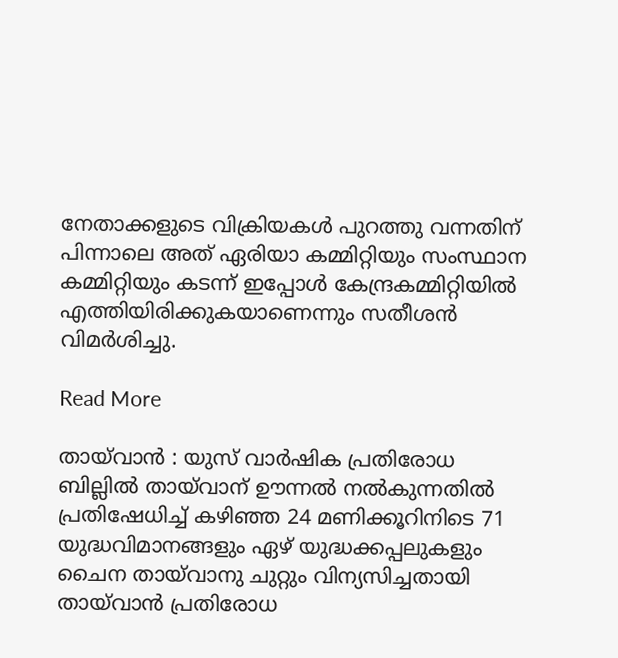നേതാക്കളുടെ വിക്രിയകള്‍ പുറത്തു വന്നതിന് പിന്നാലെ അത് ഏരിയാ കമ്മിറ്റിയും സംസ്ഥാന കമ്മിറ്റിയും കടന്ന് ഇപ്പോൾ കേന്ദ്രകമ്മിറ്റിയിൽ എത്തിയിരിക്കുകയാണെന്നും സതീശൻ വിമർശിച്ചു.

Read More

തായ്‌വാൻ : യുസ് വാര്‍ഷിക പ്രതിരോധ ബില്ലില്‍ തായ്‌വാന് ഊന്നൽ നൽകുന്നതിൽ പ്രതിഷേധിച്ച് കഴിഞ്ഞ 24 മണിക്കൂറിനിടെ 71 യുദ്ധവിമാനങ്ങളും ഏഴ് യുദ്ധക്കപ്പലുകളും ചൈന തായ്‌വാനു ചുറ്റും വിന്യസിച്ചതായി തായ്‌വാൻ പ്രതിരോധ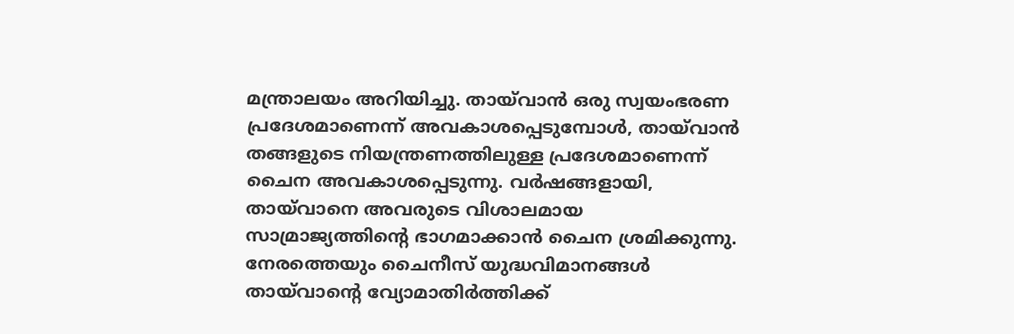മന്ത്രാലയം അറിയിച്ചു. തായ്‌വാൻ ഒരു സ്വയംഭരണ പ്രദേശമാണെന്ന് അവകാശപ്പെടുമ്പോൾ, തായ്‌വാൻ തങ്ങളുടെ നിയന്ത്രണത്തിലുള്ള പ്രദേശമാണെന്ന് ചൈന അവകാശപ്പെടുന്നു. വർഷങ്ങളായി, തായ്‌വാനെ അവരുടെ വിശാലമായ സാമ്രാജ്യത്തിന്‍റെ ഭാഗമാക്കാൻ ചൈന ശ്രമിക്കുന്നു. നേരത്തെയും ചൈനീസ് യുദ്ധവിമാനങ്ങൾ തായ്‌വാന്‍റെ വ്യോമാതിർത്തിക്ക്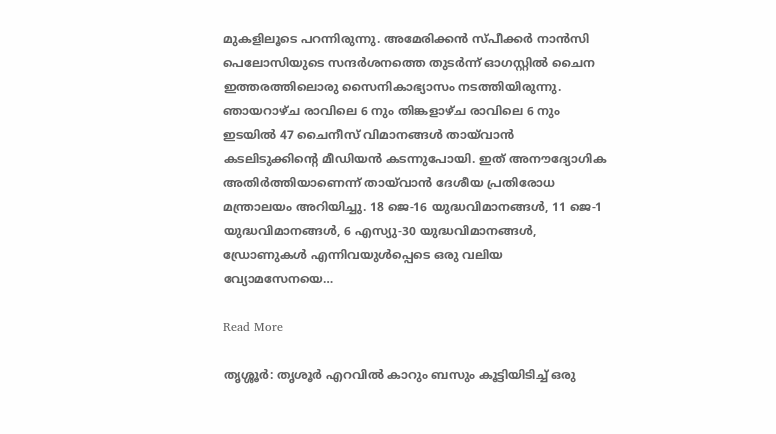മുകളിലൂടെ പറന്നിരുന്നു. അമേരിക്കൻ സ്പീക്കർ നാൻസി പെലോസിയുടെ സന്ദർശനത്തെ തുടർന്ന് ഓഗസ്റ്റിൽ ചൈന ഇത്തരത്തിലൊരു സൈനികാഭ്യാസം നടത്തിയിരുന്നു.  ഞായറാഴ്ച രാവിലെ 6 നും തിങ്കളാഴ്ച രാവിലെ 6 നും ഇടയിൽ 47 ചൈനീസ് വിമാനങ്ങൾ തായ്‌വാൻ കടലിടുക്കിന്‍റെ മീഡിയൻ കടന്നുപോയി. ഇത് അനൗദ്യോഗിക അതിർത്തിയാണെന്ന് തായ്‌വാൻ ദേശീയ പ്രതിരോധ മന്ത്രാലയം അറിയിച്ചു. 18 ജെ-16 യുദ്ധവിമാനങ്ങൾ, 11 ജെ-1 യുദ്ധവിമാനങ്ങൾ, 6 എസ്യു-30 യുദ്ധവിമാനങ്ങൾ, ഡ്രോണുകൾ എന്നിവയുൾപ്പെടെ ഒരു വലിയ വ്യോമസേനയെ…

Read More

തൃശ്ശൂർ: തൃശൂർ എറവിൽ കാറും ബസും കൂട്ടിയിടിച്ച് ഒരു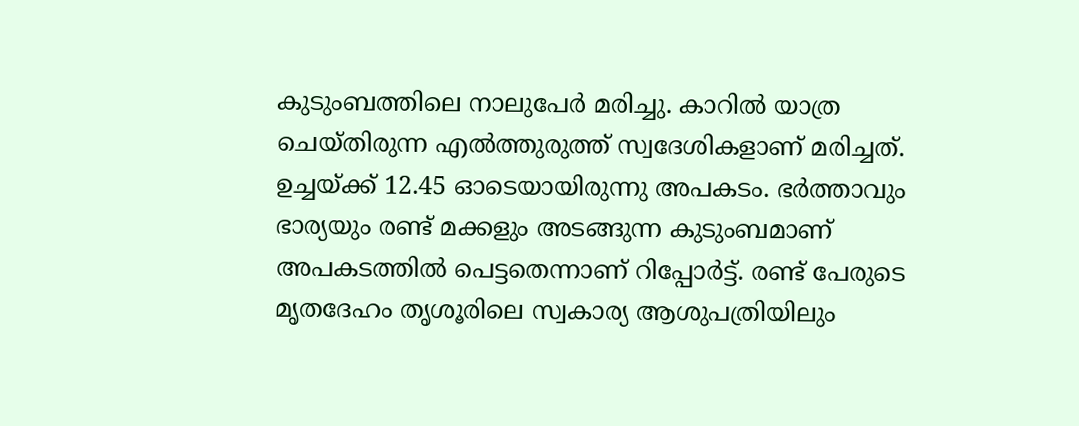കുടുംബത്തിലെ നാലുപേർ മരിച്ചു. കാറിൽ യാത്ര ചെയ്തിരുന്ന എൽത്തുരുത്ത് സ്വദേശികളാണ് മരിച്ചത്. ഉച്ചയ്ക്ക് 12.45 ഓടെയായിരുന്നു അപകടം. ഭർത്താവും ഭാര്യയും രണ്ട് മക്കളും അടങ്ങുന്ന കുടുംബമാണ് അപകടത്തിൽ പെട്ടതെന്നാണ് റിപ്പോർട്ട്. രണ്ട് പേരുടെ മൃതദേഹം തൃശൂരിലെ സ്വകാര്യ ആശുപത്രിയിലും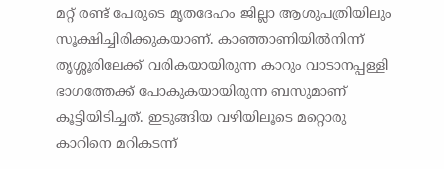മറ്റ് രണ്ട് പേരുടെ മൃതദേഹം ജില്ലാ ആശുപത്രിയിലും സൂക്ഷിച്ചിരിക്കുകയാണ്. കാഞ്ഞാണിയില്‍നിന്ന് തൃശ്ശൂരിലേക്ക് വരികയായിരുന്ന കാറും വാടാനപ്പള്ളി ഭാഗത്തേക്ക് പോകുകയായിരുന്ന ബസുമാണ് കൂട്ടിയിടിച്ചത്. ഇടുങ്ങിയ വഴിയിലൂടെ മറ്റൊരു കാറിനെ മറികടന്ന്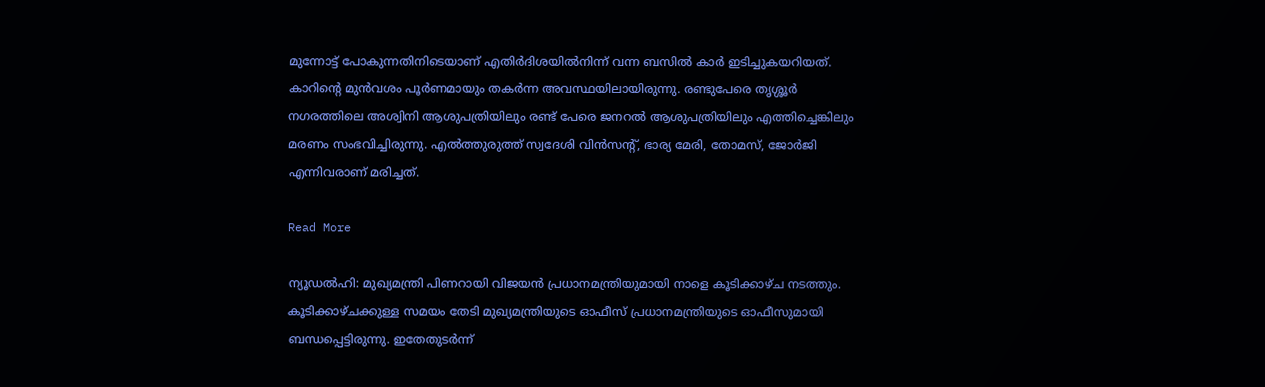മുന്നോട്ട് പോകുന്നതിനിടെയാണ് എതിര്‍ദിശയില്‍നിന്ന് വന്ന ബസില്‍ കാര്‍ ഇടിച്ചുകയറിയത്. കാറിന്റെ മുന്‍വശം പൂര്‍ണമായും തകര്‍ന്ന അവസ്ഥയിലായിരുന്നു. രണ്ടുപേരെ തൃശ്ശൂര്‍ നഗരത്തിലെ അശ്വിനി ആശുപത്രിയിലും രണ്ട് പേരെ ജനറല്‍ ആശുപത്രിയിലും എത്തിച്ചെങ്കിലും മരണം സംഭവിച്ചിരുന്നു. എല്‍ത്തുരുത്ത് സ്വദേശി വിന്‍സന്റ്, ഭാര്യ മേരി, തോമസ്, ജോര്‍ജി എന്നിവരാണ് മരിച്ചത്.

Read More

ന്യൂഡല്‍ഹി: മുഖ്യമന്ത്രി പിണറായി വിജയൻ പ്രധാനമന്ത്രിയുമായി നാളെ കൂടിക്കാഴ്ച നടത്തും. കൂടിക്കാഴ്ചക്കുള്ള സമയം തേടി മുഖ്യമന്ത്രിയുടെ ഓഫീസ് പ്രധാനമന്ത്രിയുടെ ഓഫീസുമായി ബന്ധപ്പെട്ടിരുന്നു. ഇതേതുടർന്ന്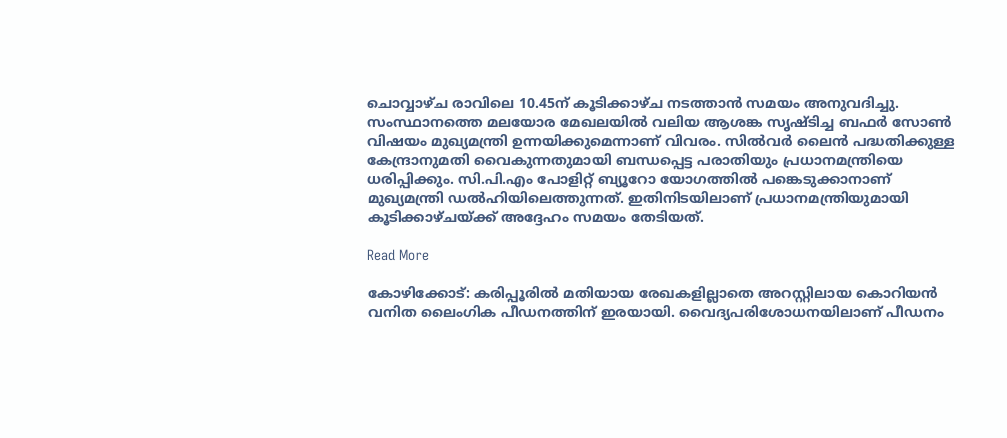ചൊവ്വാഴ്ച രാവിലെ 10.45ന് കൂടിക്കാഴ്ച നടത്താൻ സമയം അനുവദിച്ചു. സംസ്ഥാനത്തെ മലയോര മേഖലയിൽ വലിയ ആശങ്ക സൃഷ്ടിച്ച ബഫർ സോൺ വിഷയം മുഖ്യമന്ത്രി ഉന്നയിക്കുമെന്നാണ് വിവരം. സിൽവർ ലൈൻ പദ്ധതിക്കുള്ള കേന്ദ്രാനുമതി വൈകുന്നതുമായി ബന്ധപ്പെട്ട പരാതിയും പ്രധാനമന്ത്രിയെ ധരിപ്പിക്കും. സി.പി.എം പോളിറ്റ് ബ്യൂറോ യോഗത്തിൽ പങ്കെടുക്കാനാണ് മുഖ്യമന്ത്രി ഡൽഹിയിലെത്തുന്നത്. ഇതിനിടയിലാണ് പ്രധാനമന്ത്രിയുമായി കൂടിക്കാഴ്ചയ്ക്ക് അദ്ദേഹം സമയം തേടിയത്.

Read More

കോഴിക്കോട്: കരിപ്പൂരിൽ മതിയായ രേഖകളില്ലാതെ അറസ്റ്റിലായ കൊറിയൻ വനിത ലൈംഗിക പീഡനത്തിന് ഇരയായി. വൈദ്യപരിശോധനയിലാണ് പീഡനം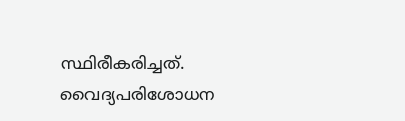സ്ഥിരീകരിച്ചത്. വൈദ്യപരിശോധന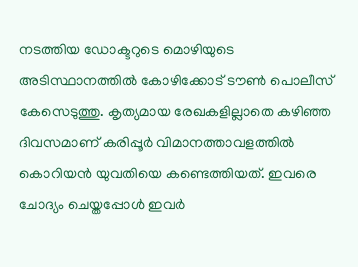നടത്തിയ ഡോക്ടറുടെ മൊഴിയുടെ അടിസ്ഥാനത്തിൽ കോഴിക്കോട് ടൗൺ പൊലീസ് കേസെടുത്തു. കൃത്യമായ രേഖകളില്ലാതെ കഴിഞ്ഞ ദിവസമാണ് കരിപ്പൂർ വിമാനത്താവളത്തിൽ കൊറിയൻ യുവതിയെ കണ്ടെത്തിയത്. ഇവരെ ചോദ്യം ചെയ്തപ്പോൾ ഇവർ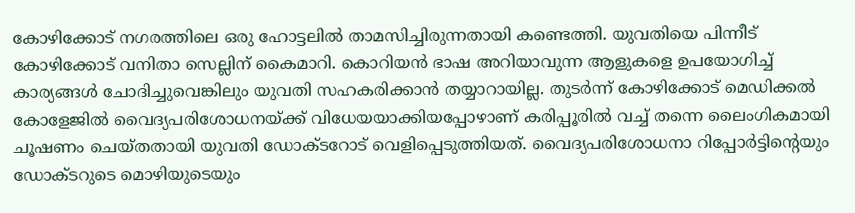കോഴിക്കോട് നഗരത്തിലെ ഒരു ഹോട്ടലിൽ താമസിച്ചിരുന്നതായി കണ്ടെത്തി. യുവതിയെ പിന്നീട് കോഴിക്കോട് വനിതാ സെല്ലിന് കൈമാറി. കൊറിയൻ ഭാഷ അറിയാവുന്ന ആളുകളെ ഉപയോഗിച്ച് കാര്യങ്ങൾ ചോദിച്ചുവെങ്കിലും യുവതി സഹകരിക്കാൻ തയ്യാറായില്ല. തുടർന്ന് കോഴിക്കോട് മെഡിക്കൽ കോളേജിൽ വൈദ്യപരിശോധനയ്ക്ക് വിധേയയാക്കിയപ്പോഴാണ് കരിപ്പൂരിൽ വച്ച് തന്നെ ലൈംഗികമായി ചൂഷണം ചെയ്തതായി യുവതി ഡോക്ടറോട് വെളിപ്പെടുത്തിയത്. വൈദ്യപരിശോധനാ റിപ്പോർട്ടിന്‍റെയും ഡോക്ടറുടെ മൊഴിയുടെയും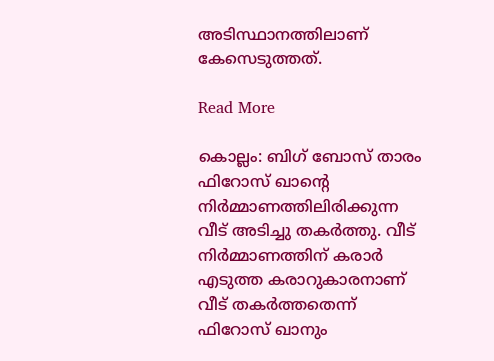അടിസ്ഥാനത്തിലാണ് കേസെടുത്തത്.

Read More

കൊല്ലം: ബിഗ് ബോസ് താരം ഫിറോസ് ഖാന്‍റെ നിർമ്മാണത്തിലിരിക്കുന്ന വീട് അടിച്ചു തകർത്തു. വീട് നിർമ്മാണത്തിന് കരാർ എടുത്ത കരാറുകാരനാണ് വീട് തകർത്തതെന്ന് ഫിറോസ് ഖാനും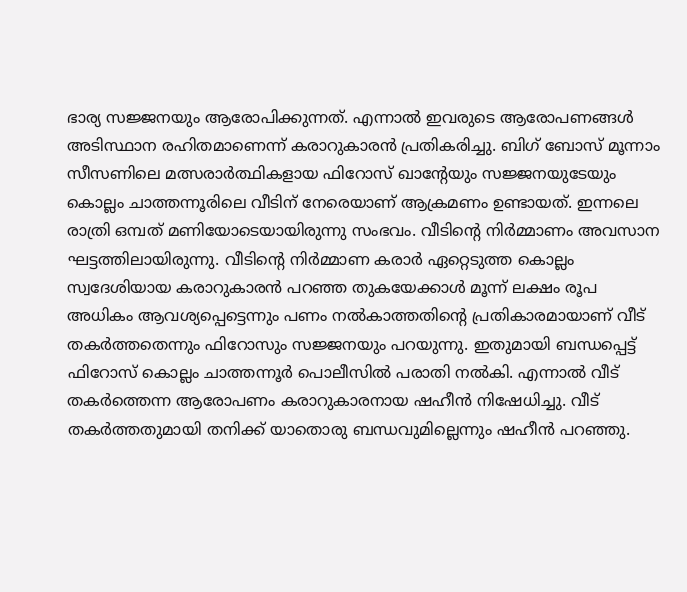ഭാര്യ സജ്ജനയും ആരോപിക്കുന്നത്. എന്നാൽ ഇവരുടെ ആരോപണങ്ങൾ അടിസ്ഥാന രഹിതമാണെന്ന് കരാറുകാരൻ പ്രതികരിച്ചു. ബിഗ് ബോസ് മൂന്നാം സീസണിലെ മത്സരാർത്ഥികളായ ഫിറോസ് ഖാൻ്റേയും സജ്ജനയുടേയും കൊല്ലം ചാത്തന്നൂരിലെ വീടിന് നേരെയാണ് ആക്രമണം ഉണ്ടായത്. ഇന്നലെ രാത്രി ഒമ്പത് മണിയോടെയായിരുന്നു സംഭവം. വീടിന്‍റെ നിർമ്മാണം അവസാന ഘട്ടത്തിലായിരുന്നു. വീടിന്‍റെ നിർമ്മാണ കരാർ ഏറ്റെടുത്ത കൊല്ലം സ്വദേശിയായ കരാറുകാരൻ പറഞ്ഞ തുകയേക്കാൾ മൂന്ന് ലക്ഷം രൂപ അധികം ആവശ്യപ്പെട്ടെന്നും പണം നൽകാത്തതിന്‍റെ പ്രതികാരമായാണ് വീട് തകർത്തതെന്നും ഫിറോസും സജ്ജനയും പറയുന്നു. ഇതുമായി ബന്ധപ്പെട്ട് ഫിറോസ് കൊല്ലം ചാത്തന്നൂർ പൊലീസിൽ പരാതി നൽകി. എന്നാൽ വീട് തകർത്തെന്ന ആരോപണം കരാറുകാരനായ ഷഹീൻ നിഷേധിച്ചു. വീട് തകർത്തതുമായി തനിക്ക് യാതൊരു ബന്ധവുമില്ലെന്നും ഷഹീൻ പറഞ്ഞു.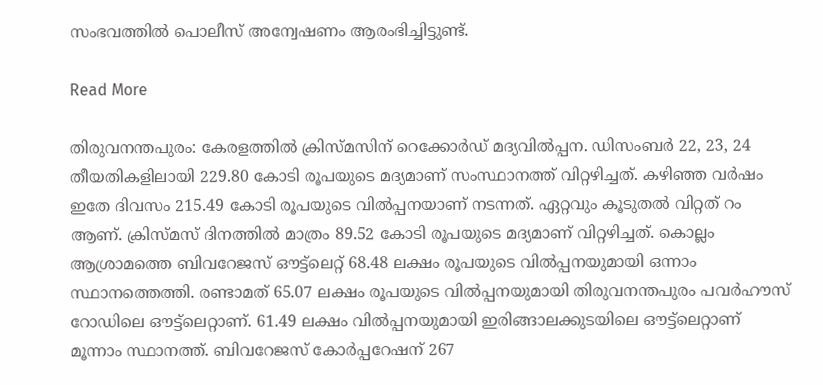സംഭവത്തിൽ പൊലീസ് അന്വേഷണം ആരംഭിച്ചിട്ടുണ്ട്.

Read More

തിരുവനന്തപുരം: കേരളത്തിൽ ക്രിസ്മസിന് റെക്കോർഡ് മദ്യവിൽപ്പന. ഡിസംബർ 22, 23, 24 തീയതികളിലായി 229.80 കോടി രൂപയുടെ മദ്യമാണ് സംസ്ഥാനത്ത് വിറ്റഴിച്ചത്. കഴിഞ്ഞ വർഷം ഇതേ ദിവസം 215.49 കോടി രൂപയുടെ വിൽപ്പനയാണ് നടന്നത്. ഏറ്റവും കൂടുതൽ വിറ്റത് റം ആണ്. ക്രിസ്മസ് ദിനത്തിൽ മാത്രം 89.52 കോടി രൂപയുടെ മദ്യമാണ് വിറ്റഴിച്ചത്. കൊല്ലം ആശ്രാമത്തെ ബിവറേജസ് ഔട്ട്ലെറ്റ് 68.48 ലക്ഷം രൂപയുടെ വിൽപ്പനയുമായി ഒന്നാം സ്ഥാനത്തെത്തി. രണ്ടാമത് 65.07 ലക്ഷം രൂപയുടെ വിൽപ്പനയുമായി തിരുവനന്തപുരം പവർഹൗസ് റോഡിലെ ഔട്ട്ലെറ്റാണ്. 61.49 ലക്ഷം വിൽപ്പനയുമായി ഇരിങ്ങാലക്കുടയിലെ ഔട്ട്ലെറ്റാണ് മൂന്നാം സ്ഥാനത്ത്. ബിവറേജസ് കോർപ്പറേഷന് 267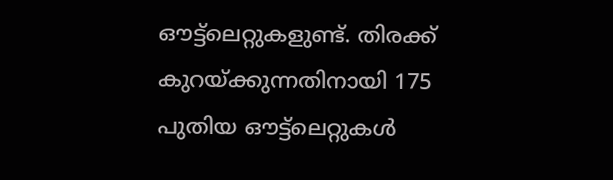ഔട്ട്ലെറ്റുകളുണ്ട്. തിരക്ക് കുറയ്ക്കുന്നതിനായി 175 പുതിയ ഔട്ട്ലെറ്റുകൾ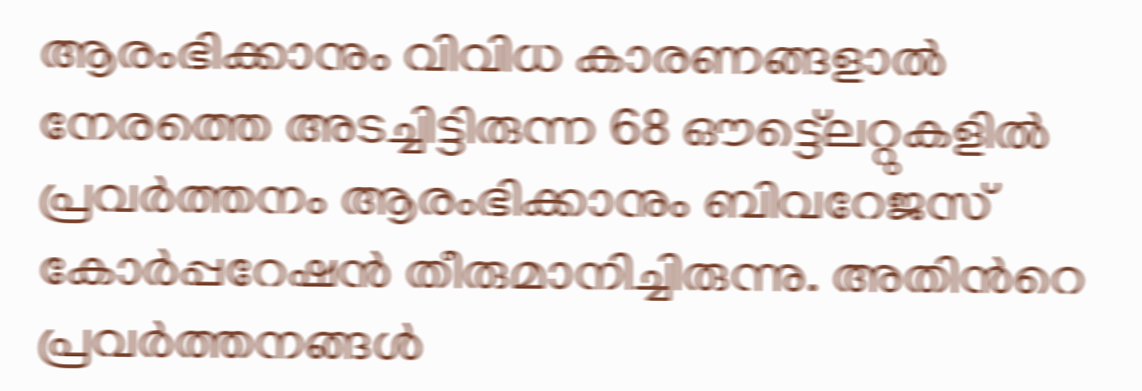ആരംഭിക്കാനും വിവിധ കാരണങ്ങളാൽ നേരത്തെ അടച്ചിട്ടിരുന്ന 68 ഔട്ട്ലെറ്റുകളിൽ പ്രവർത്തനം ആരംഭിക്കാനും ബിവറേജസ് കോർപ്പറേഷൻ തീരുമാനിച്ചിരുന്നു. അതിന്‍റെ പ്രവർത്തനങ്ങൾ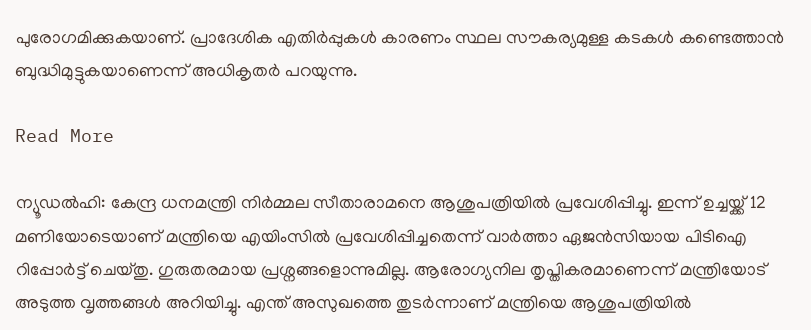പുരോഗമിക്കുകയാണ്. പ്രാദേശിക എതിർപ്പുകൾ കാരണം സ്ഥല സൗകര്യമുള്ള കടകൾ കണ്ടെത്താൻ ബുദ്ധിമുട്ടുകയാണെന്ന് അധികൃതർ പറയുന്നു.

Read More

ന്യൂഡൽഹി: കേന്ദ്ര ധനമന്ത്രി നിർമ്മല സീതാരാമനെ ആശുപത്രിയിൽ പ്രവേശിപ്പിച്ചു. ഇന്ന് ഉച്ചയ്ക്ക് 12 മണിയോടെയാണ് മന്ത്രിയെ എയിംസിൽ പ്രവേശിപ്പിച്ചതെന്ന് വാർത്താ ഏജൻസിയായ പിടിഐ റിപ്പോർട്ട് ചെയ്തു. ഗുരുതരമായ പ്രശ്നങ്ങളൊന്നുമില്ല. ആരോഗ്യനില തൃപ്തികരമാണെന്ന് മന്ത്രിയോട് അടുത്ത വൃത്തങ്ങൾ അറിയിച്ചു. എന്ത് അസുഖത്തെ തുടര്‍ന്നാണ് മന്ത്രിയെ ആശുപത്രിയിൽ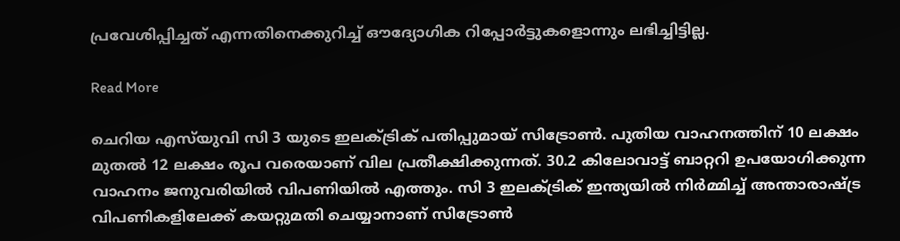പ്രവേശിപ്പിച്ചത് എന്നതിനെക്കുറിച്ച് ഔദ്യോഗിക റിപ്പോർട്ടുകളൊന്നും ലഭിച്ചിട്ടില്ല.

Read More

ചെറിയ എസ്‍യുവി സി 3 യുടെ ഇലക്ട്രിക് പതിപ്പുമായ് സിട്രോൺ. പുതിയ വാഹനത്തിന് 10 ലക്ഷം മുതൽ 12 ലക്ഷം രൂപ വരെയാണ് വില പ്രതീക്ഷിക്കുന്നത്. 30.2 കിലോവാട്ട് ബാറ്ററി ഉപയോഗിക്കുന്ന വാഹനം ജനുവരിയിൽ വിപണിയിൽ എത്തും. സി 3 ഇലക്ട്രിക് ഇന്ത്യയിൽ നിർമ്മിച്ച് അന്താരാഷ്ട്ര വിപണികളിലേക്ക് കയറ്റുമതി ചെയ്യാനാണ് സിട്രോൺ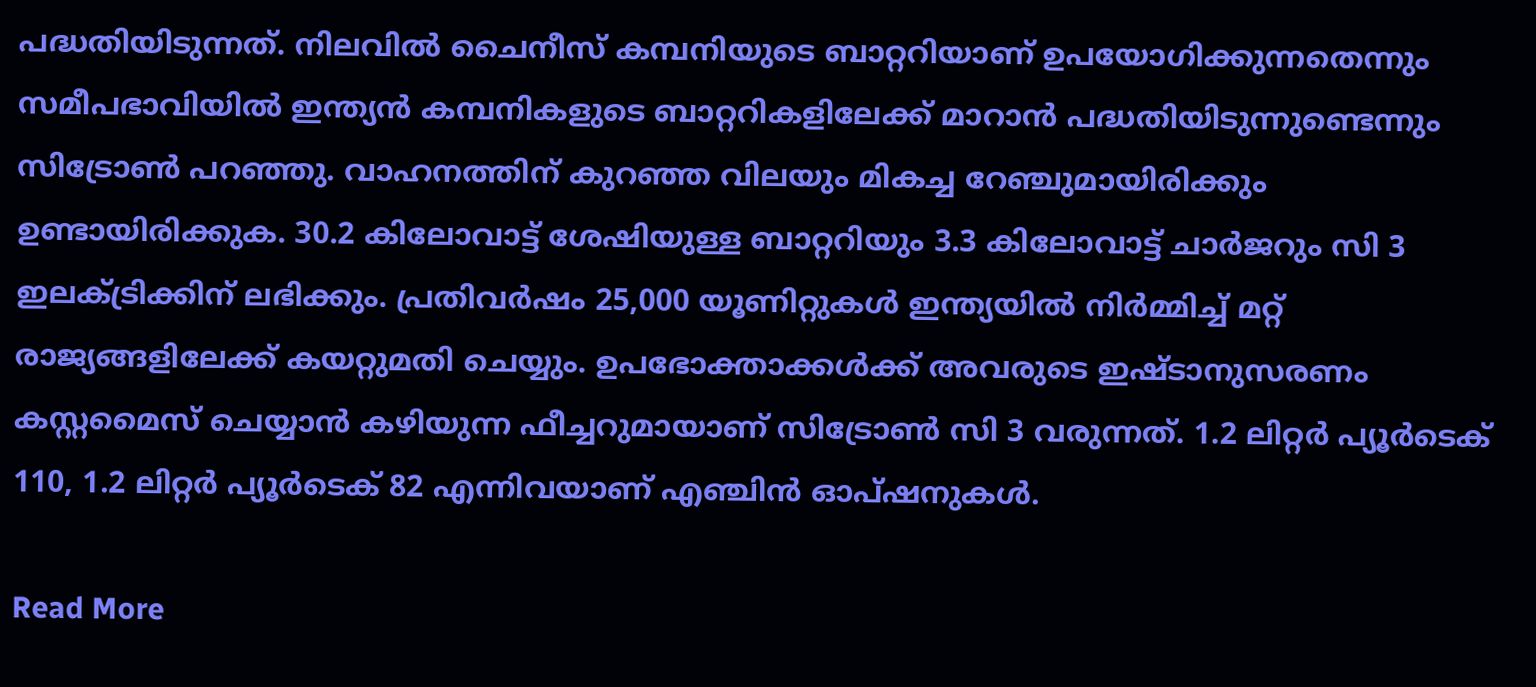പദ്ധതിയിടുന്നത്. നിലവിൽ ചൈനീസ് കമ്പനിയുടെ ബാറ്ററിയാണ് ഉപയോഗിക്കുന്നതെന്നും സമീപഭാവിയിൽ ഇന്ത്യൻ കമ്പനികളുടെ ബാറ്ററികളിലേക്ക് മാറാൻ പദ്ധതിയിടുന്നുണ്ടെന്നും സിട്രോൺ പറഞ്ഞു. വാഹനത്തിന് കുറഞ്ഞ വിലയും മികച്ച റേഞ്ചുമായിരിക്കും ഉണ്ടായിരിക്കുക. 30.2 കിലോവാട്ട് ശേഷിയുള്ള ബാറ്ററിയും 3.3 കിലോവാട്ട് ചാർജറും സി 3 ഇലക്ട്രിക്കിന് ലഭിക്കും. പ്രതിവർഷം 25,000 യൂണിറ്റുകൾ ഇന്ത്യയിൽ നിർമ്മിച്ച് മറ്റ് രാജ്യങ്ങളിലേക്ക് കയറ്റുമതി ചെയ്യും. ഉപഭോക്താക്കൾക്ക് അവരുടെ ഇഷ്ടാനുസരണം കസ്റ്റമൈസ് ചെയ്യാൻ കഴിയുന്ന ഫീച്ചറുമായാണ് സിട്രോൺ സി 3 വരുന്നത്. 1.2 ലിറ്റർ പ്യൂർടെക് 110, 1.2 ലിറ്റർ പ്യൂർടെക് 82 എന്നിവയാണ് എഞ്ചിൻ ഓപ്ഷനുകൾ.

Read More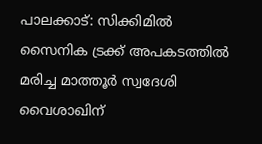പാലക്കാട്: സിക്കിമിൽ സൈനിക ട്രക്ക് അപകടത്തിൽ മരിച്ച മാത്തൂർ സ്വദേശി വൈശാഖിന്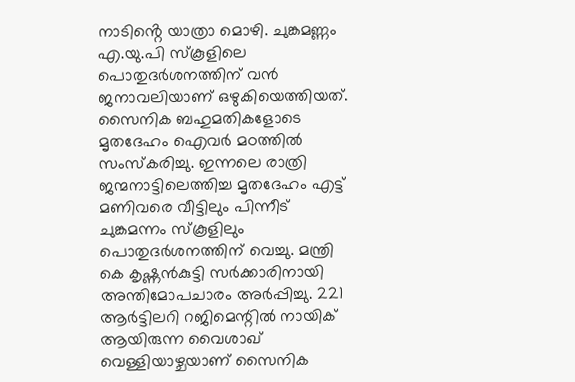നാടിൻ്റെ യാത്രാ മൊഴി. ചുങ്കമണ്ണം എ.യു.പി സ്കൂളിലെ പൊതുദർശനത്തിന് വൻ ജനാവലിയാണ് ഒഴുകിയെത്തിയത്. സൈനിക ബഹുമതികളോടെ മൃതദേഹം ഐവർ മഠത്തിൽ സംസ്കരിച്ചു. ഇന്നലെ രാത്രി ജന്മനാട്ടിലെത്തിച്ച മൃതദേഹം എട്ട് മണിവരെ വീട്ടിലും പിന്നീട് ചുങ്കമന്നം സ്കൂളിലും പൊതുദർശനത്തിന് വെച്ചു. മന്ത്രി കെ കൃഷ്ണൻകുട്ടി സർക്കാരിനായി അന്തിമോപചാരം അർപ്പിച്ചു. 221 ആർട്ടിലറി റജിമെന്റിൽ നായിക് ആയിരുന്ന വൈശാഖ് വെള്ളിയാഴ്ചയാണ് സൈനിക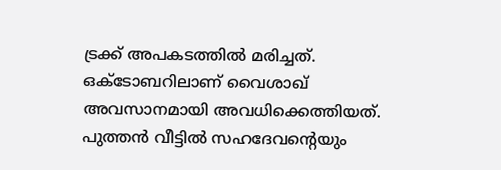ട്രക്ക് അപകടത്തിൽ മരിച്ചത്. ഒക്ടോബറിലാണ് വൈശാഖ് അവസാനമായി അവധിക്കെത്തിയത്. പുത്തൻ വീട്ടിൽ സഹദേവന്‍റെയും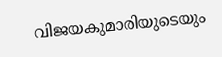വിജയകുമാരിയുടെയും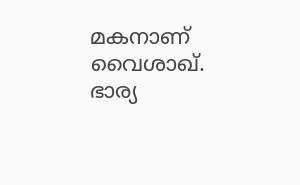മകനാണ് വൈശാഖ്. ഭാര്യ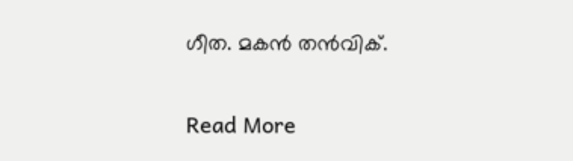ഗീത. മകൻ തൻവിക്.

Read More